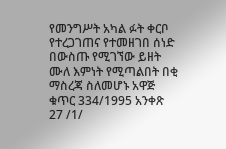የመንግሥት አካል ፉት ቀርቦ የተረጋገጠና የተመዘገበ ሰነድ በውስጡ የሚገኘው ይዘት ሙለ እምነት የሚጣልበት በቂ ማስረጃ ስለመሆኑ አዋጅ ቁጥር 334/1995 አንቀጽ 27 /1/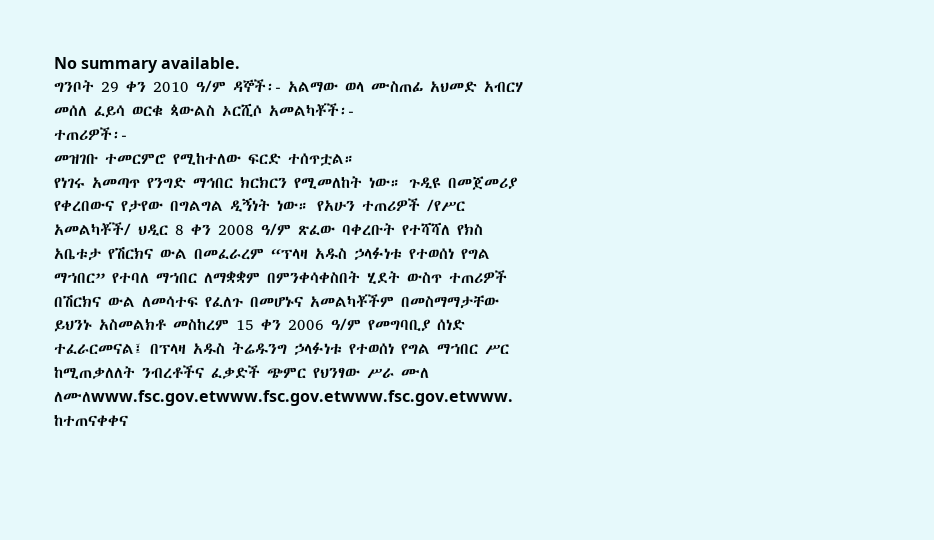No summary available.
ግንቦት 29 ቀን 2010 ዓ/ም ዳኞች፡- አልማው ወላ ሙስጠፊ አህመድ አብርሃ መሰለ ፈይሳ ወርቁ ጳውልስ ኦርሺሶ አመልካቾች፡-
ተጠሪዎች፡-
መዝገቡ ተመርምሮ የሚከተለው ፍርድ ተሰጥቷል።
የነገሩ አመጣጥ የንግድ ማኅበር ክርክርን የሚመለከት ነው። ጉዲዩ በመጀመሪያ የቀረበውና የታየው በግልግል ዲኝነት ነው። የአሁን ተጠሪዎች /የሥር አመልካቾች/ ህዲር 8 ቀን 2008 ዓ/ም ጽፈው ባቀረቡት የተሻሻለ የክስ አቤቱታ የሽርክና ውል በመፈራረም “ፕላዛ አዱስ ኃላፉነቱ የተወሰነ የግል ማኀበር” የተባለ ማኀበር ለማቋቋም በምንቀሳቀስበት ሂደት ውስጥ ተጠሪዎች በሽርክና ውል ለመሳተፍ የፈለጉ በመሆኑና አመልካቾችም በመስማማታቸው ይህንኑ አስመልክቶ መስከረም 15 ቀን 2006 ዓ/ም የመግባቢያ ሰነድ ተፈራርመናል፤ በፕላዛ አዱስ ትሬዱንግ ኃላፉነቱ የተወሰነ የግል ማኀበር ሥር ከሚጠቃለለት ንብረቶችና ፈቃድች ጭምር የህንፃው ሥራ ሙለ ለሙለwww.fsc.gov.etwww.fsc.gov.etwww.fsc.gov.etwww.
ከተጠናቀቀና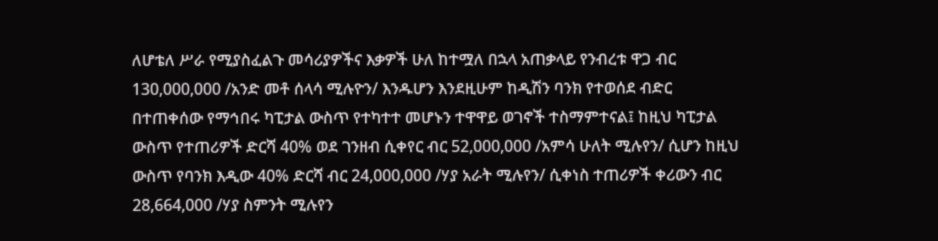ለሆቴለ ሥራ የሚያስፈልጉ መሳሪያዎችና እቃዎች ሁለ ከተሟለ በኋላ አጠቃላይ የንብረቱ ዋጋ ብር 130,000,000 /አንድ መቶ ሰላሳ ሚሉዮን/ እንዱሆን እንደዚሁም ከዲሽን ባንክ የተወሰደ ብድር በተጠቀሰው የማኅበሩ ካፒታል ውስጥ የተካተተ መሆኑን ተዋዋይ ወገኖች ተስማምተናል፤ ከዚህ ካፒታል ውስጥ የተጠሪዎች ድርሻ 40% ወደ ገንዘብ ሲቀየር ብር 52,000,000 /አምሳ ሁለት ሚሉየን/ ሲሆን ከዚህ ውስጥ የባንክ እዲው 40% ድርሻ ብር 24,000,000 /ሃያ አራት ሚሉየን/ ሲቀነስ ተጠሪዎች ቀሪውን ብር 28,664,000 /ሃያ ስምንት ሚሉየን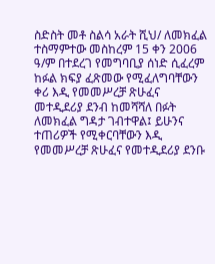ስድስት መቶ ስልሳ አራት ሺህ/ ለመክፈል ተስማምተው መስከረም 15 ቀን 2006 ዓ/ም በተደረገ የመግባቢያ ሰነድ ሲፈረም ከፉል ክፍያ ፈጽመው የሚፈለግባቸውን ቀሪ እዲ የመመሥረቻ ጽሁፈና መተዲደሪያ ደንብ ከመሻሻለ በፉት ለመክፈል ግዳታ ገብተዋል፤ ይሁንና ተጠሪዎች የሚቀርባቸውን እዲ የመመሥረቻ ጽሁፈና የመተዲደሪያ ደንቡ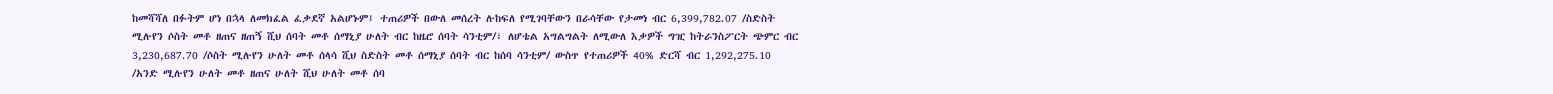ከመሻሻለ በፉትም ሆነ በኋላ ለመክፈል ፈቃደኛ አልሆኑም፤ ተጠሪዎች በውለ መሰረት ሉከፍለ የሚገባቸውን በራሳቸው የታመነ ብር 6,399,782.07 /ስድስት ሚሉየን ሶስት መቶ ዘጠና ዘጠኝ ሺህ ሰባት መቶ ሰማኒያ ሁለት ብር ከዜሮ ሰባት ሳንቲም/፣ ለሆቴል አግልግልት ለሚውለ እቃዎች ግዢ ከትራንስፖርት ጭምር ብር 3,230,687.70 /ሶስት ሚሉየን ሁለት መቶ ሰላሳ ሺህ ስድስት መቶ ሰማኒያ ሰባት ብር ከሰባ ሳንቲም/ ውስጥ የተጠሪዎች 40% ድርሻ ብር 1,292,275.10 /አንድ ሚሉየን ሁለት መቶ ዘጠና ሁለት ሺህ ሁለት መቶ ሰባ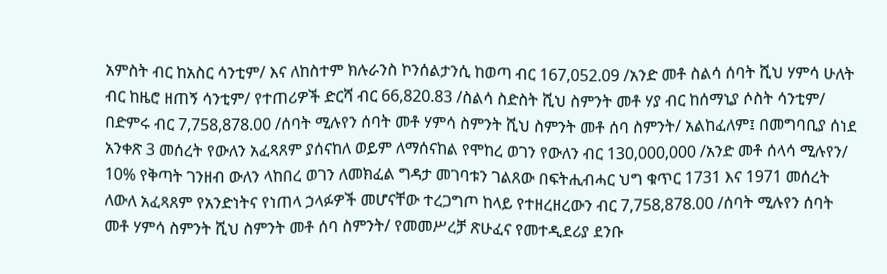አምስት ብር ከአስር ሳንቲም/ እና ለከስተም ክሉራንስ ኮንሰልታንሲ ከወጣ ብር 167,052.09 /አንድ መቶ ስልሳ ሰባት ሺህ ሃምሳ ሁለት ብር ከዜሮ ዘጠኝ ሳንቲም/ የተጠሪዎች ድርሻ ብር 66,820.83 /ስልሳ ስድስት ሺህ ስምንት መቶ ሃያ ብር ከሰማኒያ ሶስት ሳንቲም/ በድምሩ ብር 7,758,878.00 /ሰባት ሚሉየን ሰባት መቶ ሃምሳ ስምንት ሺህ ስምንት መቶ ሰባ ስምንት/ አልከፈለም፤ በመግባቢያ ሰነደ አንቀጽ 3 መሰረት የውለን አፈጻጸም ያሰናከለ ወይም ለማሰናከል የሞከረ ወገን የውለን ብር 130,000,000 /አንድ መቶ ሰላሳ ሚሉየን/ 10% የቅጣት ገንዘብ ውለን ላከበረ ወገን ለመክፈል ግዳታ መገባቱን ገልጸው በፍትሒብሓር ህግ ቁጥር 1731 እና 1971 መሰረት ለውለ አፈጻጸም የአንድነትና የነጠላ ኃላፉዎች መሆናቸው ተረጋግጦ ከላይ የተዘረዘረውን ብር 7,758,878.00 /ሰባት ሚሉየን ሰባት መቶ ሃምሳ ስምንት ሺህ ስምንት መቶ ሰባ ስምንት/ የመመሥረቻ ጽሁፈና የመተዲደሪያ ደንቡ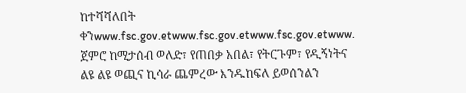ከተሻሻለበት ቀንwww.fsc.gov.etwww.fsc.gov.etwww.fsc.gov.etwww.
ጀምሮ ከሚታሰብ ወለድ፣ የጠበቃ አበል፣ የትርጉም፣ የዲኝነትና ልዩ ልዩ ወጪና ኪሳራ ጨምረው እንዱከፍለ ይወሰንልን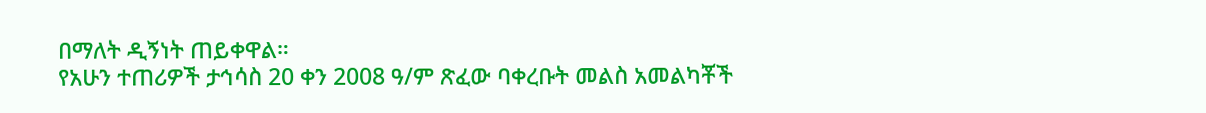በማለት ዲኝነት ጠይቀዋል።
የአሁን ተጠሪዎች ታኅሳስ 20 ቀን 2008 ዓ/ም ጽፈው ባቀረቡት መልስ አመልካቾች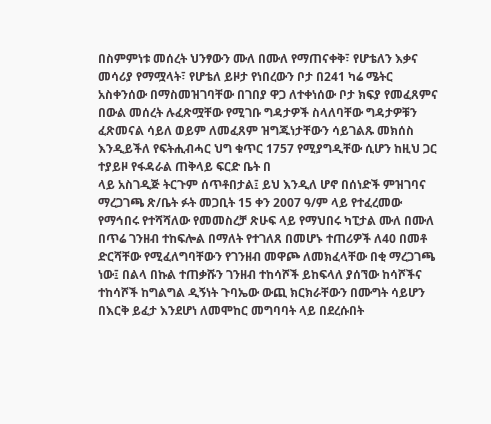በስምምነቱ መሰረት ህንፃውን ሙለ በሙለ የማጠናቀቅ፣ የሆቴለን እቃና መሳሪያ የማሟላት፣ የሆቴለ ይዞታ የነበረውን ቦታ በ241 ካሬ ሜትር አስቀንሰው በማስመዝገባቸው በገበያ ዋጋ ለተቀነሰው ቦታ ክፍያ የመፈጸምና በውል መሰረት ሉፈጽሟቸው የሚገቡ ግዳታዎች ስላለባቸው ግዳታዎቹን ፈጽመናል ሳይለ ወይም ለመፈጸም ዝግጁነታቸውን ሳይገልጹ መክሰስ እንዲይችለ የፍትሒብሓር ህግ ቁጥር 1757 የሚያግዲቸው ሲሆን ከዚህ ጋር ተያይዞ የፋዳራል ጠቅላይ ፍርድ ቤት በ
ላይ አስገዲጅ ትርጉም ሰጥቶበታል፤ ይህ እንዲለ ሆኖ በሰነድች ምዝገባና ማረጋገጫ ጽ/ቤት ፉት መጋቢት 15 ቀን 2007 ዓ/ም ላይ የተፈረመው የማኅበሩ የተሻሻለው የመመስረቻ ጽሁፍ ላይ የማህበሩ ካፒታል ሙለ በሙለ በጥሬ ገንዘብ ተከፍሎል በማለት የተገለጸ በመሆኑ ተጠሪዎች ለ40 በመቶ ድርሻቸው የሚፈለግባቸውን የገንዘብ መዋጮ ለመክፈላቸው በቂ ማረጋገጫ ነው፤ በልላ በኩል ተጠቃሹን ገንዘብ ተከሳሾች ይከፍላለ ያሰኘው ከሳሾችና ተከሳሾች ከግልግል ዲኝነት ጉባኤው ውጪ ክርክራቸውን በሙግት ሳይሆን በእርቅ ይፈታ እንደሆነ ለመሞከር መግባባት ላይ በደረሱበት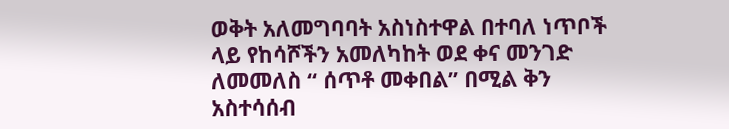ወቅት አለመግባባት አስነስተዋል በተባለ ነጥቦች ላይ የከሳሾችን አመለካከት ወደ ቀና መንገድ ለመመለስ “ ሰጥቶ መቀበል” በሚል ቅን አስተሳሰብ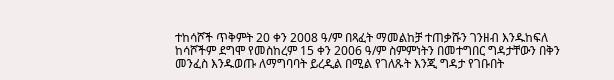ተከሳሾች ጥቅምት 20 ቀን 2008 ዓ/ም በጻፈት ማመልከቻ ተጠቃሹን ገንዘብ እንዱከፍለ ከሳሾችም ደግሞ የመስከረም 15 ቀን 2006 ዓ/ም ስምምነትን በመተግበር ግዳታቸውን በቅን መንፈስ እንዱወጡ ለማግባባት ይረዲል በሚል የገለጹት እንጂ ግዳታ የገቡበት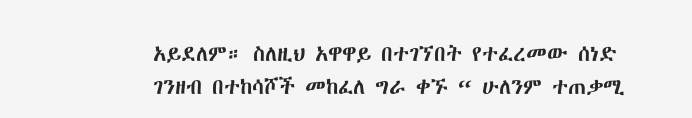አይደለም። ስለዚህ አዋዋይ በተገኘበት የተፈረመው ሰነድ ገንዘብ በተከሳሾች መከፈለ ግራ ቀኙ “ ሁለንም ተጠቃሚ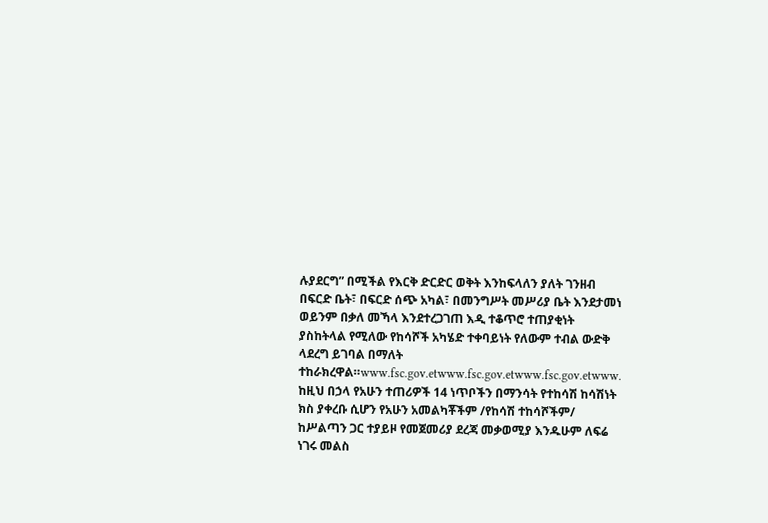ሉያደርግ” በሚችል የእርቅ ድርድር ወቅት እንከፍላለን ያለት ገንዘብ በፍርድ ቤት፣ በፍርድ ሰጭ አካል፣ በመንግሥት መሥሪያ ቤት እንደታመነ ወይንም በቃለ መኻላ እንደተረጋገጠ እዲ ተቆጥሮ ተጠያቂነት ያስከትላል የሚለው የከሳሾች አካሄድ ተቀባይነት የለውም ተብል ውድቅ ላደረግ ይገባል በማለት ተከራክረዋል።www.fsc.gov.etwww.fsc.gov.etwww.fsc.gov.etwww.
ከዚህ በኃላ የአሁን ተጠሪዎች 14 ነጥቦችን በማንሳት የተከሳሽ ከሳሽነት ክስ ያቀረቡ ሲሆን የአሁን አመልካቾችም /የከሳሽ ተከሳሾችም/ ከሥልጣን ጋር ተያይዞ የመጀመሪያ ደረጃ መቃወሚያ እንዱሁም ለፍሬ ነገሩ መልስ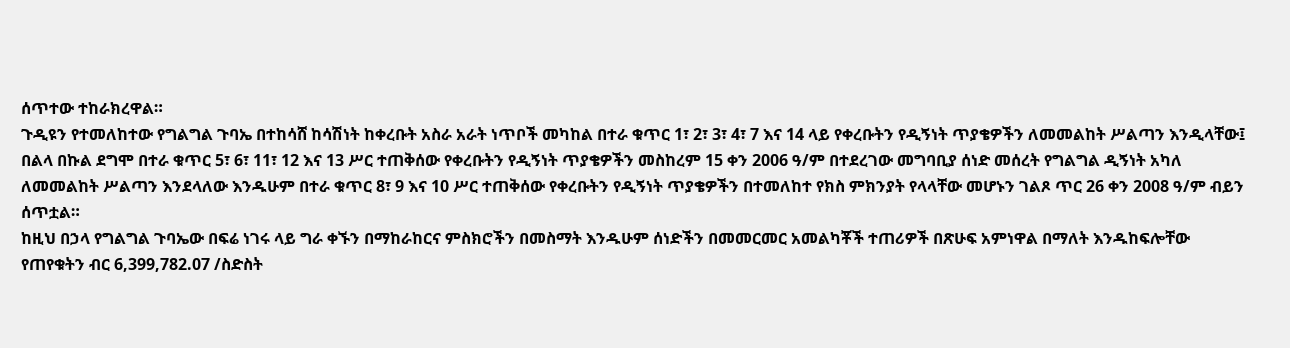ሰጥተው ተከራክረዋል።
ጉዲዩን የተመለከተው የግልግል ጉባኤ በተከሳሸ ከሳሽነት ከቀረቡት አስራ አራት ነጥቦች መካከል በተራ ቁጥር 1፣ 2፣ 3፣ 4፣ 7 እና 14 ላይ የቀረቡትን የዲኝነት ጥያቄዎችን ለመመልከት ሥልጣን እንዲላቸው፤ በልላ በኩል ደግሞ በተራ ቁጥር 5፣ 6፣ 11፣ 12 እና 13 ሥር ተጠቅሰው የቀረቡትን የዲኝነት ጥያቄዎችን መስከረም 15 ቀን 2006 ዓ/ም በተደረገው መግባቢያ ሰነድ መሰረት የግልግል ዲኝነት አካለ ለመመልከት ሥልጣን እንደላለው እንዱሁም በተራ ቁጥር 8፣ 9 እና 10 ሥር ተጠቅሰው የቀረቡትን የዲኝነት ጥያቄዎችን በተመለከተ የክስ ምክንያት የላላቸው መሆኑን ገልጾ ጥር 26 ቀን 2008 ዓ/ም ብይን ሰጥቷል።
ከዚህ በኃላ የግልግል ጉባኤው በፍሬ ነገሩ ላይ ግራ ቀኙን በማከራከርና ምስክሮችን በመስማት እንዱሁም ሰነድችን በመመርመር አመልካቾች ተጠሪዎች በጽሁፍ አምነዋል በማለት እንዱከፍሎቸው የጠየቁትን ብር 6,399,782.07 /ስድስት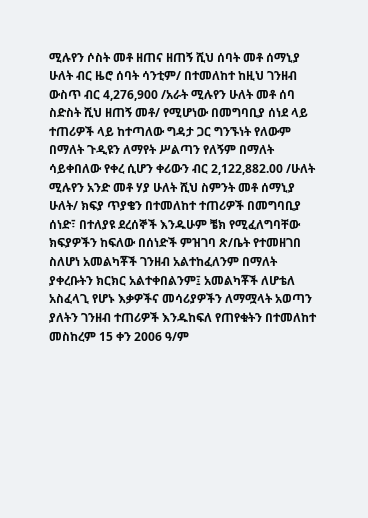ሚሉየን ሶስት መቶ ዘጠና ዘጠኝ ሺህ ሰባት መቶ ሰማኒያ ሁለት ብር ዜሮ ሰባት ሳንቲም/ በተመለከተ ከዚህ ገንዘብ ውስጥ ብር 4,276,900 /አራት ሚሉየን ሁለት መቶ ሰባ ስድስት ሺህ ዘጠኝ መቶ/ የሚሆነው በመግባቢያ ሰነደ ላይ ተጠሪዎች ላይ ከተጣለው ግዳታ ጋር ግንኙነት የለውም በማለት ጉዲዩን ለማየት ሥልጣን የለኝም በማለት ሳይቀበለው የቀረ ሲሆን ቀሪውን ብር 2,122,882.00 /ሁለት ሚሉየን አንድ መቶ ሃያ ሁለት ሺህ ስምንት መቶ ሰማኒያ ሁለት/ ክፍያ ጥያቄን በተመለከተ ተጠሪዎች በመግባቢያ ሰነድ፣ በተለያዩ ደረሰኞች እንዱሁም ቼክ የሚፈለግባቸው ክፍያዎችን ከፍለው በሰነድች ምዝገባ ጽ/ቤት የተመዘገበ ስለሆነ አመልካቾች ገንዘብ አልተከፈለንም በማለት ያቀረቡትን ክርክር አልተቀበልንም፤ አመልካቾች ለሆቴለ አስፈላጊ የሆኑ እቃዎችና መሳሪያዎችን ለማሟላት አወጣን ያለትን ገንዘብ ተጠሪዎች እንዱከፍለ የጠየቁትን በተመለከተ መስከረም 15 ቀን 2006 ዓ/ም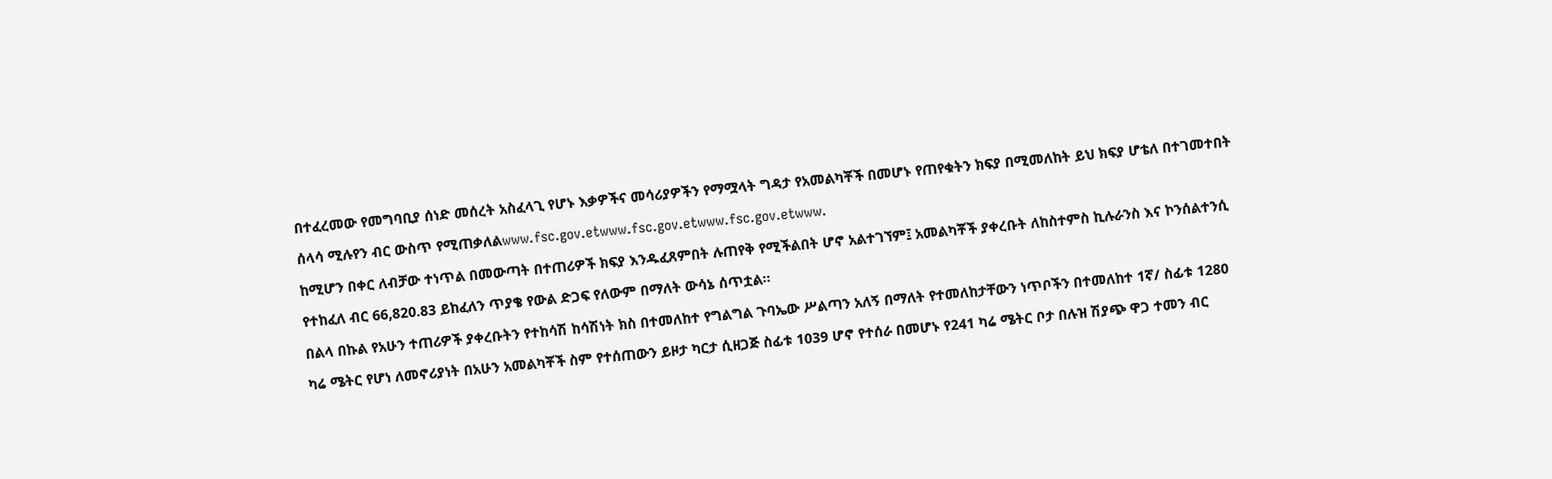በተፈረመው የመግባቢያ ሰነድ መሰረት አስፈላጊ የሆኑ እቃዎችና መሳሪያዎችን የማሟላት ግዳታ የአመልካቾች በመሆኑ የጠየቁትን ክፍያ በሚመለከት ይህ ክፍያ ሆቴለ በተገመተበት ሰላሳ ሚሉየን ብር ውስጥ የሚጠቃለልwww.fsc.gov.etwww.fsc.gov.etwww.fsc.gov.etwww.
ከሚሆን በቀር ለብቻው ተነጥል በመውጣት በተጠሪዎች ክፍያ እንዱፈጸምበት ሉጠየቅ የሚችልበት ሆኖ አልተገኘም፤ አመልካቾች ያቀረቡት ለከስተምስ ኪሉራንስ እና ኮንሰልተንሲ የተከፈለ ብር 66,820.83 ይከፈለን ጥያቄ የውል ድጋፍ የለውም በማለት ውሳኔ ሰጥቷል።
በልላ በኩል የአሁን ተጠሪዎች ያቀረቡትን የተከሳሽ ከሳሽነት ክስ በተመለከተ የግልግል ጉባኤው ሥልጣን አለኝ በማለት የተመለከታቸውን ነጥቦችን በተመለከተ 1ኛ/ ስፊቱ 1280 ካሬ ሜትር የሆነ ለመኖሪያነት በአሁን አመልካቾች ስም የተሰጠውን ይዞታ ካርታ ሲዘጋጅ ስፊቱ 1039 ሆኖ የተሰራ በመሆኑ የ241 ካሬ ሜትር ቦታ በሉዝ ሽያጭ ዋጋ ተመን ብር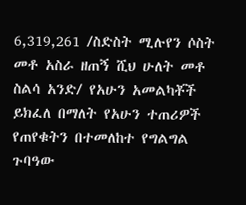6,319,261 /ስድስት ሚሉየን ሶስት መቶ አስራ ዘጠኝ ሺህ ሁለት መቶ ስልሳ አንድ/ የአሁን አመልካቾች ይክፈለ በማለት የአሁን ተጠሪዎች የጠየቁትን በተመለከተ የግልግል ጉባዓው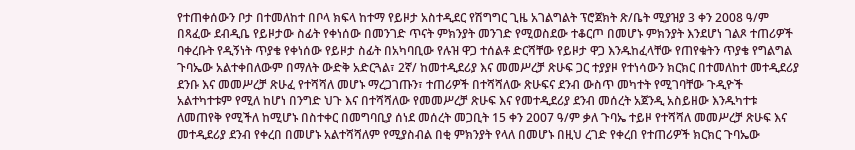የተጠቀሰውን ቦታ በተመለከተ በቦላ ክፍላ ከተማ የይዞታ አስተዲደር የሽግግር ጊዜ አገልግልት ፕሮጀክት ጽ/ቤት ሚያዝያ 3 ቀን 2008 ዓ/ም በጻፈው ደብዲቤ የይዞታው ስፊት የቀነሰው በመንገድ ጥናት ምክንያት መንገድ የሚወስደው ተቆርጦ በመሆኑ ምክንያት እንደሆነ ገልጾ ተጠሪዎች ባቀረቡት የዲኝነት ጥያቄ የቀነሰው የይዞታ ስፊት በአካባቢው የሉዝ ዋጋ ተሰልቶ ድርሻቸው የይዞታ ዋጋ እንዱከፈላቸው የጠየቁትን ጥያቄ የግልግል ጉባኤው አልተቀበለውም በማለት ውድቅ አድርጓል፣ 2ኛ/ ከመተዲደሪያ እና መመሥረቻ ጽሁፍ ጋር ተያያዞ የተነሳውን ክርክር በተመለከተ መተዲደሪያ ደንቡ እና መመሥረቻ ጽሁፈ የተሻሻለ መሆኑ ማረጋገጡን፣ ተጠሪዎች በተሻሻለው ጽሁፍና ደንብ ውስጥ መካተት የሚገባቸው ጉዲዮች አልተካተቱም የሚለ ከሆነ በንግድ ህጉ እና በተሻሻለው የመመሥረቻ ጽሁፍ እና የመተዲደሪያ ደንብ መሰረት አጀንዲ አስይዘው እንዱካተቱ ለመጠየቅ የሚችለ ከሚሆኑ በስተቀር በመግባቢያ ሰነደ መሰረት መጋቢት 15 ቀን 2007 ዓ/ም ቃለ ጉባኤ ተይዞ የተሻሻለ መመሥረቻ ጽሁፍ እና መተዲደሪያ ደንብ የቀረበ በመሆኑ አልተሻሻለም የሚያስብል በቂ ምክንያት የላለ በመሆኑ በዚህ ረገድ የቀረበ የተጠሪዎች ክርክር ጉባኤው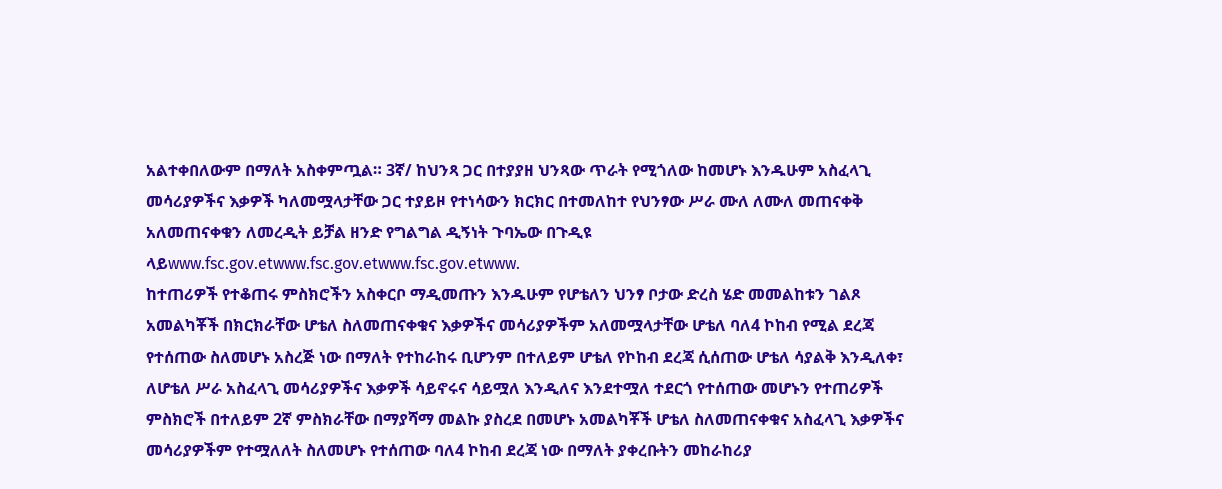አልተቀበለውም በማለት አስቀምጧል። 3ኛ/ ከህንጻ ጋር በተያያዘ ህንጻው ጥራት የሚጎለው ከመሆኑ እንዱሁም አስፈላጊ መሳሪያዎችና እቃዎች ካለመሟላታቸው ጋር ተያይዞ የተነሳውን ክርክር በተመለከተ የህንፃው ሥራ ሙለ ለሙለ መጠናቀቅ አለመጠናቀቁን ለመረዲት ይቻል ዘንድ የግልግል ዲኝነት ጉባኤው በጉዲዩ ላይwww.fsc.gov.etwww.fsc.gov.etwww.fsc.gov.etwww.
ከተጠሪዎች የተቆጠሩ ምስክሮችን አስቀርቦ ማዲመጡን እንዱሁም የሆቴለን ህንፃ ቦታው ድረስ ሄድ መመልከቱን ገልጾ አመልካቾች በክርክራቸው ሆቴለ ስለመጠናቀቁና እቃዎችና መሳሪያዎችም አለመሟላታቸው ሆቴለ ባለ4 ኮከብ የሚል ደረጃ የተሰጠው ስለመሆኑ አስረጅ ነው በማለት የተከራከሩ ቢሆንም በተለይም ሆቴለ የኮከብ ደረጃ ሲሰጠው ሆቴለ ሳያልቅ እንዲለቀ፣ ለሆቴለ ሥራ አስፈላጊ መሳሪያዎችና እቃዎች ሳይኖሩና ሳይሟለ እንዲለና እንደተሟለ ተደርጎ የተሰጠው መሆኑን የተጠሪዎች ምስክሮች በተለይም 2ኛ ምስክራቸው በማያሻማ መልኩ ያስረደ በመሆኑ አመልካቾች ሆቴለ ስለመጠናቀቁና አስፈላጊ እቃዎችና መሳሪያዎችም የተሟለለት ስለመሆኑ የተሰጠው ባለ4 ኮከብ ደረጃ ነው በማለት ያቀረቡትን መከራከሪያ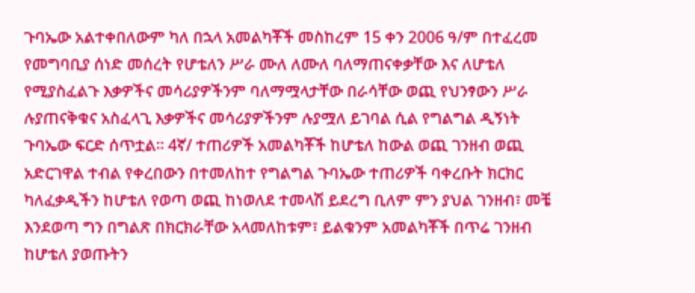ጉባኤው አልተቀበለውም ካለ በኋላ አመልካቾች መስከረም 15 ቀን 2006 ዓ/ም በተፈረመ የመግባቢያ ሰነድ መሰረት የሆቴለን ሥራ ሙለ ለሙለ ባለማጠናቀቃቸው እና ለሆቴለ የሚያስፈልጉ እቃዎችና መሳሪያዎችንም ባለማሟላታቸው በራሳቸው ወጪ የህንፃውን ሥራ ሉያጠናቅቁና አስፈላጊ እቃዎችና መሳሪያዎችንም ሉያሟለ ይገባል ሲል የግልግል ዲኝነት ጉባኤው ፍርድ ሰጥቷል። 4ኛ/ ተጠሪዎች አመልካቾች ከሆቴለ ከውል ወጪ ገንዘብ ወጪ አድርገዋል ተብል የቀረበውን በተመለከተ የግልግል ጉባኤው ተጠሪዎች ባቀረቡት ክርክር ካለፈቃዲችን ከሆቴለ የወጣ ወጪ ከነወለደ ተመላሽ ይደረግ ቢለም ምን ያህል ገንዘብ፣ መቼ እንደወጣ ግን በግልጽ በክርክራቸው አላመለከቱም፣ ይልቁንም አመልካቾች በጥሬ ገንዘብ ከሆቴለ ያወጡትን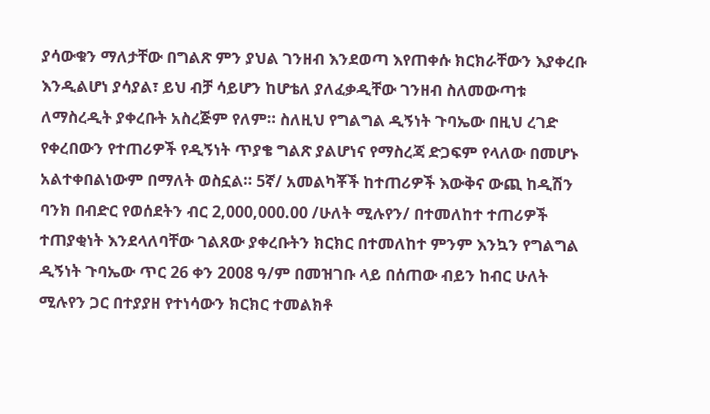ያሳውቁን ማለታቸው በግልጽ ምን ያህል ገንዘብ እንደወጣ እየጠቀሱ ክርክራቸውን እያቀረቡ እንዲልሆነ ያሳያል፣ ይህ ብቻ ሳይሆን ከሆቴለ ያለፈቃዲቸው ገንዘብ ስለመውጣቱ ለማስረዲት ያቀረቡት አስረጅም የለም። ስለዚህ የግልግል ዲኝነት ጉባኤው በዚህ ረገድ የቀረበውን የተጠሪዎች የዲኝነት ጥያቄ ግልጽ ያልሆነና የማስረጃ ድጋፍም የላለው በመሆኑ አልተቀበልነውም በማለት ወስኗል። 5ኛ/ አመልካቾች ከተጠሪዎች እውቅና ውጪ ከዲሽን ባንክ በብድር የወሰደትን ብር 2,000,000.00 /ሁለት ሚሉየን/ በተመለከተ ተጠሪዎች ተጠያቂነት እንደላለባቸው ገልጸው ያቀረቡትን ክርክር በተመለከተ ምንም እንኳን የግልግል ዲኝነት ጉባኤው ጥር 26 ቀን 2008 ዓ/ም በመዝገቡ ላይ በሰጠው ብይን ከብር ሁለት ሚሉየን ጋር በተያያዘ የተነሳውን ክርክር ተመልክቶ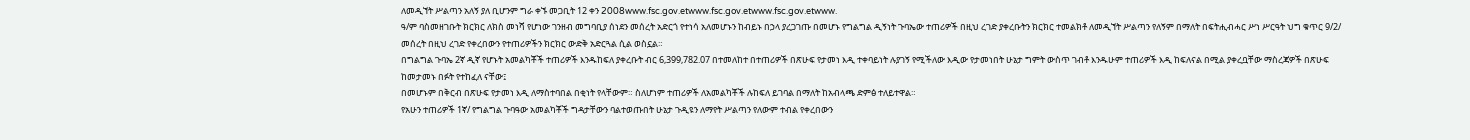ለመዲኘት ሥልጣን አለኝ ያለ ቢሆንም ግራ ቀኙ መጋቢት 12 ቀን 2008www.fsc.gov.etwww.fsc.gov.etwww.fsc.gov.etwww.
ዓ/ም ባስመዘገቡት ክርክር ለክስ መነሻ የሆነው ገንዘብ መግባቢያ ሰነደን መሰረት አድርጎ የተነሳ አለመሆኑን ከብይኑ በኃላ ያረጋገጡ በመሆኑ የግልግል ዲኝነት ጉባኤው ተጠሪዎች በዚህ ረገድ ያቀረቡትን ክርክር ተመልክቶ ለመዲኘት ሥልጣን የለኝም በማለት በፍትሒብሓር ሥነ ሥርዓት ህግ ቁጥር 9/2/ መሰረት በዚህ ረገድ የቀረበውን የተጠሪዎችን ክርክር ውድቅ አድርጓል ሲል ወስኗል።
በግልግል ጉባኤ 2ኛ ዲኛ የሆኑት አመልካቾች ተጠሪዎች እንዱከፍለ ያቀረቡት ብር 6,399,782.07 በተመለከተ በተጠሪዎች በጽሁፍ የታመነ እዲ ተቀባይነት ሉያገኝ የሚችለው እዲው የታመነበት ሁኔታ ግምት ውስጥ ገብቶ እንዱሁም ተጠሪዎች እዲ ከፍለናል በሚል ያቀረቧቸው ማስረጃዎች በጽሁፍ ከመታመኑ በፉት የተከፈለ ናቸው፤
በመሆኑም በቅርብ በጽሁፍ የታመነ እዲ ለማስተባበል በቂነት የላቸውም። ስለሆነም ተጠሪዎች ለአመልካቾች ሉከፍለ ይገባል በማለት ከአብላጫ ድምፅ ተለይተዋል።
የአሁን ተጠሪዎች 1ኛ/ የግልግል ጉባዓው አመልካቾች ግዳታቸውን ባልተወጡበት ሁኔታ ጉዲዩን ለማየት ሥልጣን የለውም ተብል የቀረበውን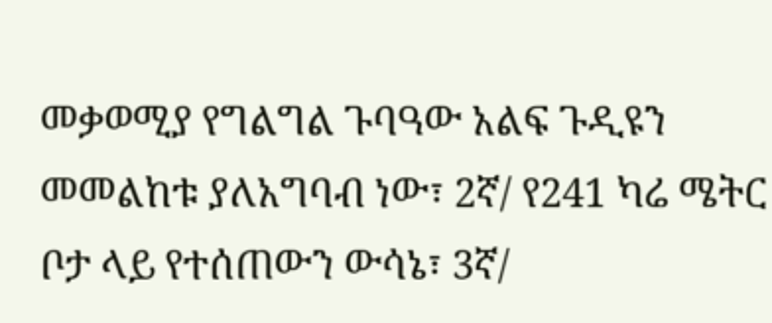መቃወሚያ የግልግል ጉባዓው አልፍ ጉዲዩን መመልከቱ ያለአግባብ ነው፣ 2ኛ/ የ241 ካሬ ሜትር ቦታ ላይ የተሰጠውን ውሳኔ፣ 3ኛ/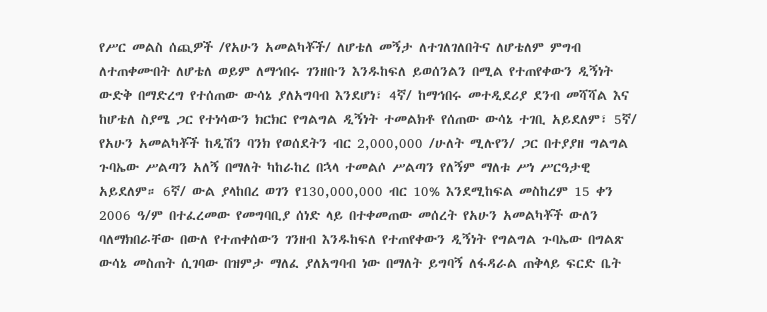የሥር መልስ ሰጪዎች /የአሁን አመልካቾች/ ለሆቴለ መኝታ ለተገለገለበትና ለሆቴለም ምግብ ለተጠቀሙበት ለሆቴለ ወይም ለማኅበሩ ገንዘቡን እንዱከፍለ ይወሰንልን በሚል የተጠየቀውን ዲኝነት ውድቅ በማድረግ የተሰጠው ውሳኔ ያለአግባብ እንደሆነ፣ 4ኛ/ ከማኅበሩ መተዲደሪያ ደንብ መሻሻል እና ከሆቴለ ስያሜ ጋር የተነሳውን ክርክር የግልግል ዲኝነት ተመልክቶ የሰጠው ውሳኔ ተገቢ አይደለም፣ 5ኛ/ የአሁን አመልካቾች ከዲሽን ባንክ የወሰደትን ብር 2,000,000 /ሁለት ሚሉየን/ ጋር በተያያዘ ግልግል ጉባኤው ሥልጣን አለኝ በማለት ካከራከረ በኋላ ተመልሶ ሥልጣን የለኝም ማለቱ ሥነ ሥርዓታዊ አይደለም። 6ኛ/ ውል ያላከበረ ወገን የ130,000,000 ብር 10% እንደሚከፍል መስከረም 15 ቀን 2006 ዓ/ም በተፈረመው የመግባቢያ ሰነድ ላይ በተቀመጠው መሰረት የአሁን አመልካቾች ውለን ባለማክበራቸው በውለ የተጠቀሰውን ገንዘብ እንዱከፍለ የተጠየቀውን ዲኝነት የግልግል ጉባኤው በግልጽ ውሳኔ መስጠት ሲገባው በዝምታ ማለፈ ያለአግባብ ነው በማለት ይግባኝ ለፋዳራል ጠቅላይ ፍርድ ቤት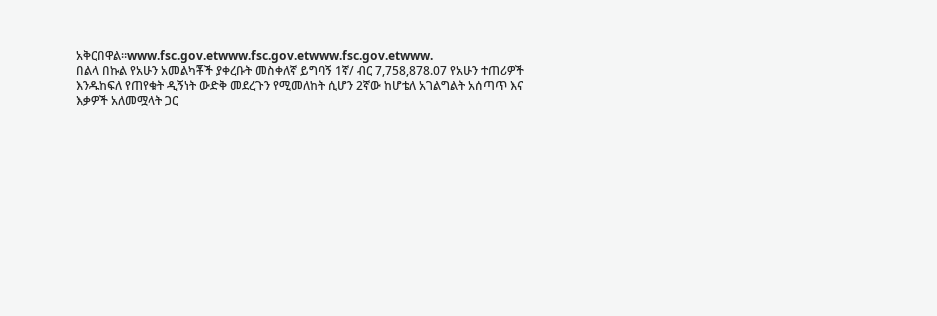አቅርበዋል።www.fsc.gov.etwww.fsc.gov.etwww.fsc.gov.etwww.
በልላ በኩል የአሁን አመልካቾች ያቀረቡት መስቀለኛ ይግባኝ 1ኛ/ ብር 7,758,878.07 የአሁን ተጠሪዎች እንዱከፍለ የጠየቁት ዲኝነት ውድቅ መደረጉን የሚመለከት ሲሆን 2ኛው ከሆቴለ አገልግልት አሰጣጥ እና እቃዎች አለመሟላት ጋር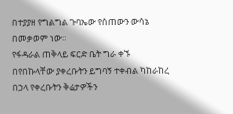በተያያዘ የግልግል ጉባኤው የሰጠውን ውሳኔ በመቃወም ነው።
የፋዳራል ጠቅላይ ፍርድ ቤት ግራ ቀኙ በየበኩላቸው ያቀረቡትን ይግባኝ ተቀብል ካከራከረ በኃላ የቀረቡትን ቅሬታዎችን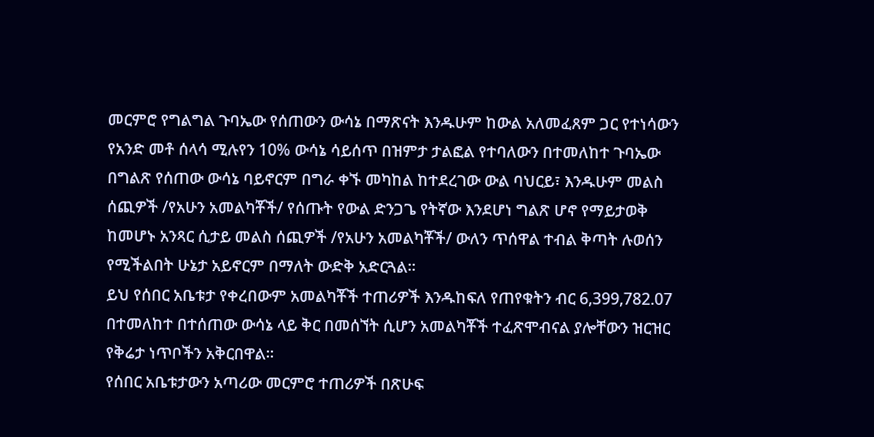መርምሮ የግልግል ጉባኤው የሰጠውን ውሳኔ በማጽናት እንዱሁም ከውል አለመፈጸም ጋር የተነሳውን የአንድ መቶ ሰላሳ ሚሉየን 10% ውሳኔ ሳይሰጥ በዝምታ ታልፎል የተባለውን በተመለከተ ጉባኤው በግልጽ የሰጠው ውሳኔ ባይኖርም በግራ ቀኙ መካከል ከተደረገው ውል ባህርይ፣ እንዱሁም መልስ ሰጪዎች /የአሁን አመልካቾች/ የሰጡት የውል ድንጋጌ የትኛው እንደሆነ ግልጽ ሆኖ የማይታወቅ ከመሆኑ አንጻር ሲታይ መልስ ሰጪዎች /የአሁን አመልካቾች/ ውለን ጥሰዋል ተብል ቅጣት ሉወሰን የሚችልበት ሁኔታ አይኖርም በማለት ውድቅ አድርጓል።
ይህ የሰበር አቤቱታ የቀረበውም አመልካቾች ተጠሪዎች እንዱከፍለ የጠየቁትን ብር 6,399,782.07 በተመለከተ በተሰጠው ውሳኔ ላይ ቅር በመሰኘት ሲሆን አመልካቾች ተፈጽሞብናል ያሎቸውን ዝርዝር የቅሬታ ነጥቦችን አቅርበዋል።
የሰበር አቤቱታውን አጣሪው መርምሮ ተጠሪዎች በጽሁፍ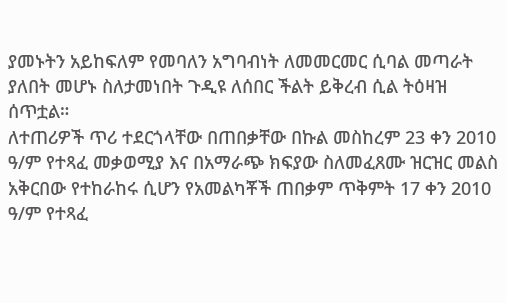ያመኑትን አይከፍለም የመባለን አግባብነት ለመመርመር ሲባል መጣራት ያለበት መሆኑ ስለታመነበት ጉዲዩ ለሰበር ችልት ይቅረብ ሲል ትዕዛዝ ሰጥቷል።
ለተጠሪዎች ጥሪ ተደርጎላቸው በጠበቃቸው በኩል መስከረም 23 ቀን 2010 ዓ/ም የተጻፈ መቃወሚያ እና በአማራጭ ክፍያው ስለመፈጸሙ ዝርዝር መልስ አቅርበው የተከራከሩ ሲሆን የአመልካቾች ጠበቃም ጥቅምት 17 ቀን 2010 ዓ/ም የተጻፈ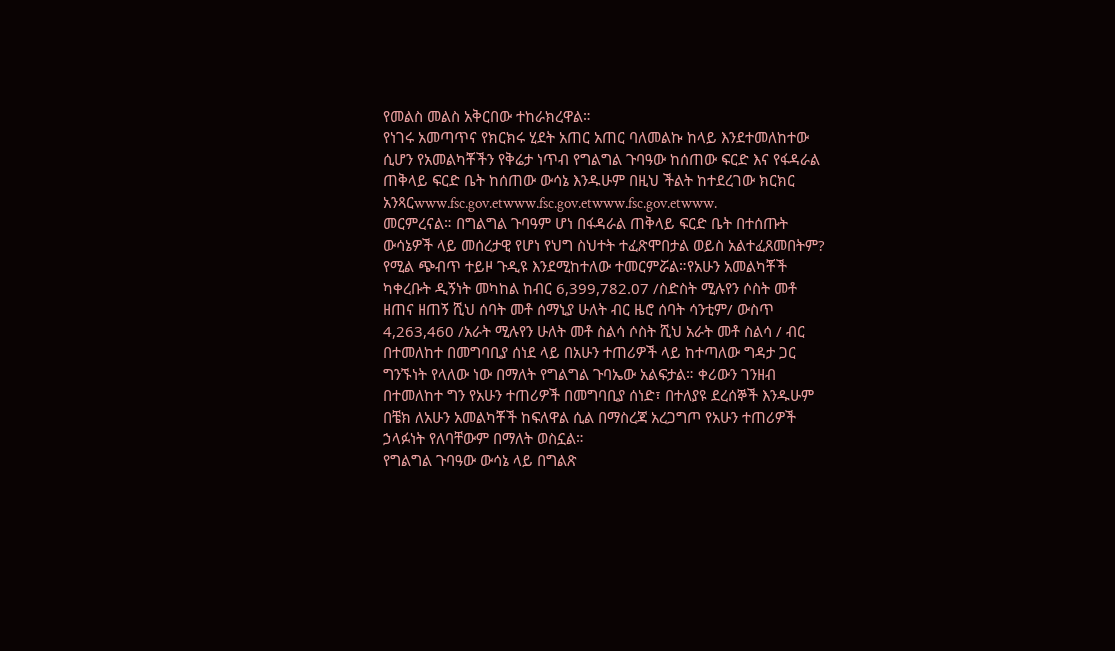የመልስ መልስ አቅርበው ተከራክረዋል።
የነገሩ አመጣጥና የክርክሩ ሂደት አጠር አጠር ባለመልኩ ከላይ እንደተመለከተው ሲሆን የአመልካቾችን የቅሬታ ነጥብ የግልግል ጉባዓው ከሰጠው ፍርድ እና የፋዳራል ጠቅላይ ፍርድ ቤት ከሰጠው ውሳኔ እንዱሁም በዚህ ችልት ከተደረገው ክርክር አንጻርwww.fsc.gov.etwww.fsc.gov.etwww.fsc.gov.etwww.
መርምረናል። በግልግል ጉባዓም ሆነ በፋዳራል ጠቅላይ ፍርድ ቤት በተሰጡት ውሳኔዎች ላይ መሰረታዊ የሆነ የህግ ስህተት ተፈጽሞበታል ወይስ አልተፈጸመበትም?
የሚል ጭብጥ ተይዞ ጉዲዩ እንደሚከተለው ተመርምሯል።የአሁን አመልካቾች ካቀረቡት ዲኝነት መካከል ከብር 6,399,782.07 /ስድስት ሚሉየን ሶስት መቶ ዘጠና ዘጠኝ ሺህ ሰባት መቶ ሰማኒያ ሁለት ብር ዜሮ ሰባት ሳንቲም/ ውስጥ 4,263,460 /አራት ሚሉየን ሁለት መቶ ስልሳ ሶስት ሺህ አራት መቶ ስልሳ / ብር በተመለከተ በመግባቢያ ሰነደ ላይ በአሁን ተጠሪዎች ላይ ከተጣለው ግዳታ ጋር ግንኙነት የላለው ነው በማለት የግልግል ጉባኤው አልፍታል። ቀሪውን ገንዘብ በተመለከተ ግን የአሁን ተጠሪዎች በመግባቢያ ሰነድ፣ በተለያዩ ደረሰኞች እንዱሁም በቼክ ለአሁን አመልካቾች ከፍለዋል ሲል በማስረጃ አረጋግጦ የአሁን ተጠሪዎች ኃላፉነት የለባቸውም በማለት ወስኗል።
የግልግል ጉባዓው ውሳኔ ላይ በግልጽ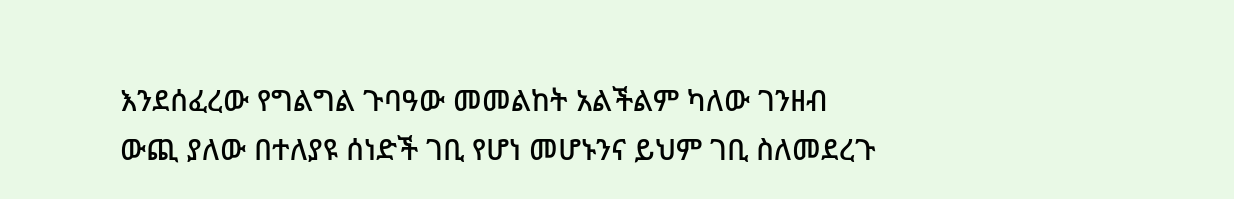እንደሰፈረው የግልግል ጉባዓው መመልከት አልችልም ካለው ገንዘብ ውጪ ያለው በተለያዩ ሰነድች ገቢ የሆነ መሆኑንና ይህም ገቢ ስለመደረጉ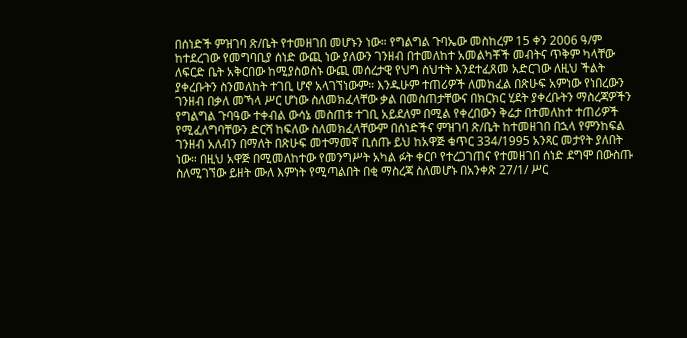በሰነድች ምዝገባ ጽ/ቤት የተመዘገበ መሆኑን ነው። የግልግል ጉባኤው መስከረም 15 ቀን 2006 ዓ/ም ከተደረገው የመግባቢያ ሰነድ ውጪ ነው ያለውን ገንዘብ በተመለከተ አመልካቾች መብትና ጥቅም ካላቸው ለፍርድ ቤት አቅርበው ከሚያስወስኑ ውጪ መሰረታዊ የህግ ስህተት እንደተፈጸመ አድርገው ለዚህ ችልት ያቀረቡትን ስንመለከት ተገቢ ሆኖ አላገኘነውም። እንዱሁም ተጠሪዎች ለመክፈል በጽሁፍ አምነው የነበረውን ገንዘብ በቃለ መኻላ ሥር ሆነው ስለመክፈላቸው ቃል በመስጠታቸውና በክርክር ሂደት ያቀረቡትን ማስረጃዎችን የግልግል ጉባዓው ተቀብል ውሳኔ መስጠቱ ተገቢ አይደለም በሚል የቀረበውን ቅሬታ በተመለከተ ተጠሪዎች የሚፈለግባቸውን ድርሻ ከፍለው ስለመክፈላቸውም በሰነድችና ምዝገባ ጽ/ቤት ከተመዘገበ በኋላ የምንከፍል ገንዘብ አለብን በማለት በጽሁፍ መተማመኛ ቢሰጡ ይህ ከአዋጅ ቁጥር 334/1995 አንጻር መታየት ያለበት ነው። በዚህ አዋጅ በሚመለከተው የመንግሥት አካል ፉት ቀርቦ የተረጋገጠና የተመዘገበ ሰነድ ደግሞ በውስጡ ስለሚገኘው ይዘት ሙለ እምነት የሚጣልበት በቂ ማስረጃ ስለመሆኑ በአንቀጽ 27/1/ ሥር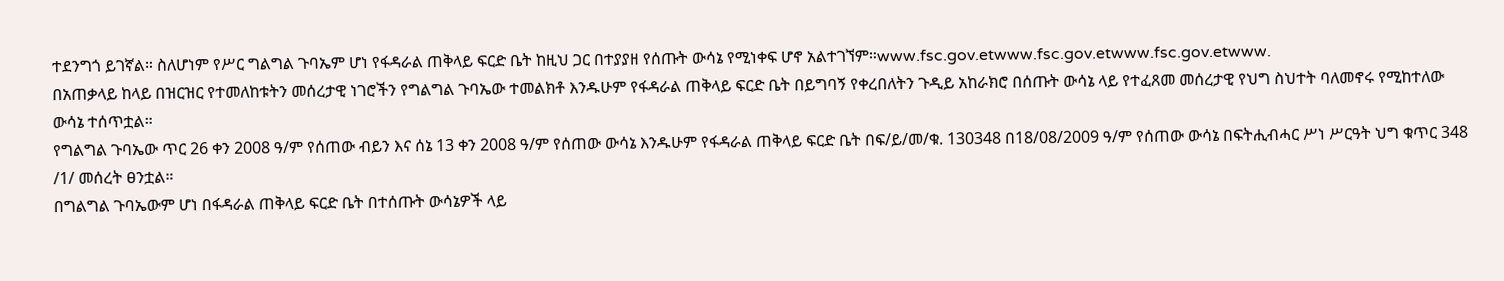ተደንግጎ ይገኛል። ስለሆነም የሥር ግልግል ጉባኤም ሆነ የፋዳራል ጠቅላይ ፍርድ ቤት ከዚህ ጋር በተያያዘ የሰጡት ውሳኔ የሚነቀፍ ሆኖ አልተገኘም።www.fsc.gov.etwww.fsc.gov.etwww.fsc.gov.etwww.
በአጠቃላይ ከላይ በዝርዝር የተመለከቱትን መሰረታዊ ነገሮችን የግልግል ጉባኤው ተመልክቶ እንዱሁም የፋዳራል ጠቅላይ ፍርድ ቤት በይግባኝ የቀረበለትን ጉዲይ አከራክሮ በሰጡት ውሳኔ ላይ የተፈጸመ መሰረታዊ የህግ ስህተት ባለመኖሩ የሚከተለው ውሳኔ ተሰጥቷል።
የግልግል ጉባኤው ጥር 26 ቀን 2008 ዓ/ም የሰጠው ብይን እና ሰኔ 13 ቀን 2008 ዓ/ም የሰጠው ውሳኔ እንዱሁም የፋዳራል ጠቅላይ ፍርድ ቤት በፍ/ይ/መ/ቁ. 130348 በ18/08/2009 ዓ/ም የሰጠው ውሳኔ በፍትሒብሓር ሥነ ሥርዓት ህግ ቁጥር 348 /1/ መሰረት ፀንቷል።
በግልግል ጉባኤውም ሆነ በፋዳራል ጠቅላይ ፍርድ ቤት በተሰጡት ውሳኔዎች ላይ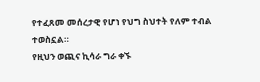የተፈጸመ መሰረታዊ የሆነ የህግ ስህተት የለም ተብል ተወስኗል።
የዚህን ወጪና ኪሳራ ግራ ቀኙ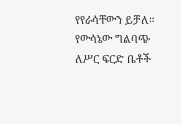የየራሳቸውን ይቻለ።
የውሳኔው ግልባጭ ለሥር ፍርድ ቤቶች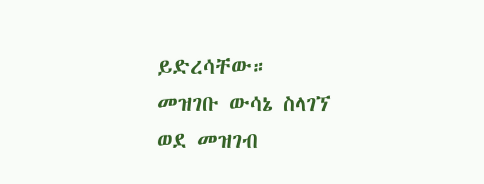ይድረሳቸው።
መዝገቡ ውሳኔ ስላገኘ ወደ መዝገብ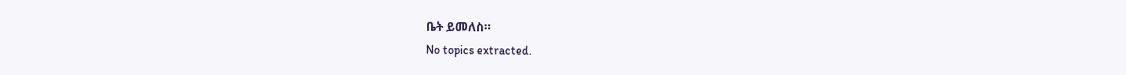ቤት ይመለስ።
No topics extracted.